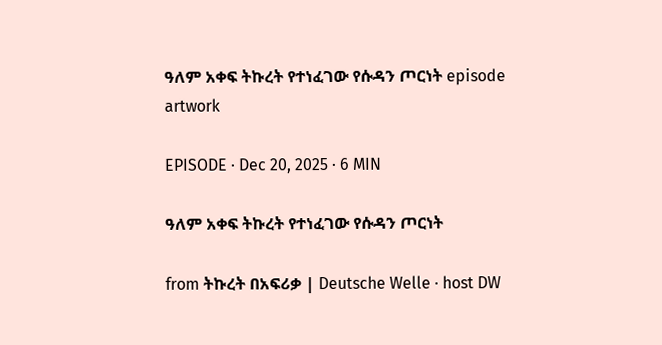ዓለም አቀፍ ትኩረት የተነፈገው የሱዳን ጦርነት episode artwork

EPISODE · Dec 20, 2025 · 6 MIN

ዓለም አቀፍ ትኩረት የተነፈገው የሱዳን ጦርነት

from ትኩረት በአፍሪቃ | Deutsche Welle · host DW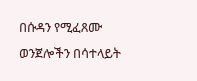በሱዳን የሚፈጸሙ ወንጀሎችን በሳተላይት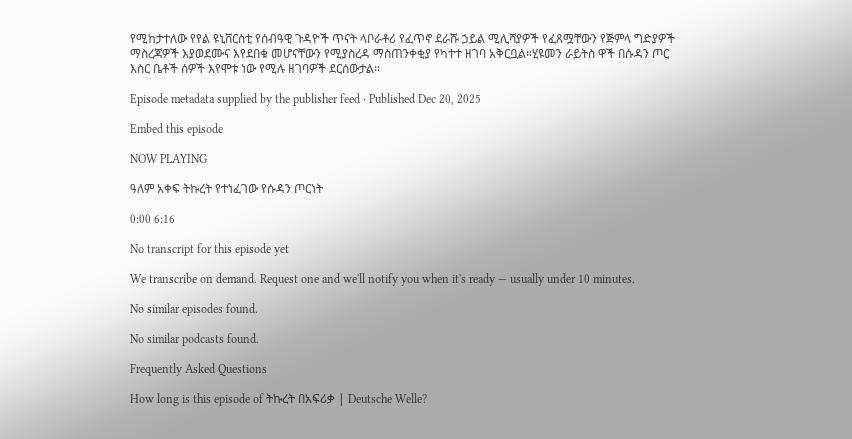የሚከታተለው የየል ዩኒቨርስቲ የሰብዓዊ ጉዳዮች ጥናት ላቦራቶሪ የፈጥኖ ደራሹ ኃይል ሚሊሻያዎች የፈጸሟቸውን የጅምላ ግድያዎች ማስረጃዎች እያወደሙና እየደበቁ መሆናቸውን የሚያስረዳ ማስጠንቀቂያ የካተተ ዘገባ አቅርቧል።ሂዩመን ራይትስ ዋች በሱዳን ጦር እስር ቤቶች ሰዎች እየሞቱ ነው የሚሉ ዘገባዎች ደርሰውታል።

Episode metadata supplied by the publisher feed · Published Dec 20, 2025

Embed this episode

NOW PLAYING

ዓለም አቀፍ ትኩረት የተነፈገው የሱዳን ጦርነት

0:00 6:16

No transcript for this episode yet

We transcribe on demand. Request one and we'll notify you when it's ready — usually under 10 minutes.

No similar episodes found.

No similar podcasts found.

Frequently Asked Questions

How long is this episode of ትኩረት በአፍሪቃ | Deutsche Welle?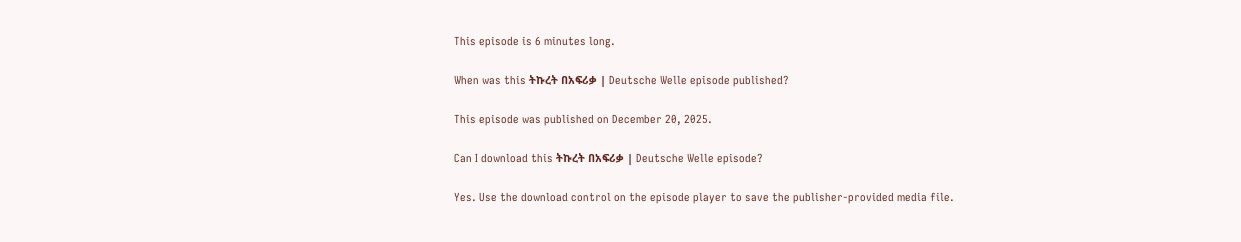This episode is 6 minutes long.

When was this ትኩረት በአፍሪቃ | Deutsche Welle episode published?

This episode was published on December 20, 2025.

Can I download this ትኩረት በአፍሪቃ | Deutsche Welle episode?

Yes. Use the download control on the episode player to save the publisher-provided media file.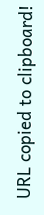URL copied to clipboard!